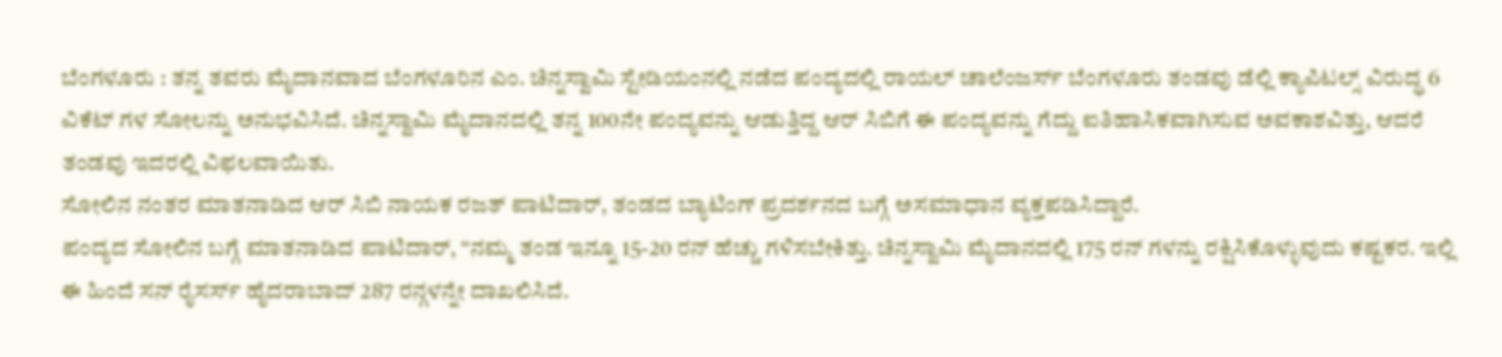ಬೆಂಗಳೂರು : ತನ್ನ ತವರು ಮೈದಾನವಾದ ಬೆಂಗಳೂರಿನ ಎಂ. ಚಿನ್ನಸ್ವಾಮಿ ಸ್ಟೇಡಿಯಂನಲ್ಲಿ ನಡೆದ ಪಂದ್ಯದಲ್ಲಿ ರಾಯಲ್ ಚಾಲೆಂಜರ್ಸ್ ಬೆಂಗಳೂರು ತಂಡವು ಡೆಲ್ಲಿ ಕ್ಯಾಪಿಟಲ್ಸ್ ವಿರುದ್ಧ 6 ವಿಕೆಟ್ ಗಳ ಸೋಲನ್ನು ಅನುಭವಿಸಿದೆ. ಚಿನ್ನಸ್ವಾಮಿ ಮೈದಾನದಲ್ಲಿ ತನ್ನ 100ನೇ ಪಂದ್ಯವನ್ನು ಆಡುತ್ತಿದ್ದ ಆರ್ ಸಿಬಿಗೆ ಈ ಪಂದ್ಯವನ್ನು ಗೆದ್ದು ಐತಿಹಾಸಿಕವಾಗಿಸುವ ಅವಕಾಶವಿತ್ತು, ಆದರೆ ತಂಡವು ಇದರಲ್ಲಿ ವಿಫಲವಾಯಿತು.
ಸೋಲಿನ ನಂತರ ಮಾತನಾಡಿದ ಆರ್ ಸಿಬಿ ನಾಯಕ ರಜತ್ ಪಾಟಿದಾರ್, ತಂಡದ ಬ್ಯಾಟಿಂಗ್ ಪ್ರದರ್ಶನದ ಬಗ್ಗೆ ಅಸಮಾಧಾನ ವ್ಯಕ್ತಪಡಿಸಿದ್ದಾರೆ.
ಪಂದ್ಯದ ಸೋಲಿನ ಬಗ್ಗೆ ಮಾತನಾಡಿದ ಪಾಟಿದಾರ್, “ನಮ್ಮ ತಂಡ ಇನ್ನೂ 15-20 ರನ್ ಹೆಚ್ಚು ಗಳಿಸಬೇಕಿತ್ತು. ಚಿನ್ನಸ್ವಾಮಿ ಮೈದಾನದಲ್ಲಿ 175 ರನ್ ಗಳನ್ನು ರಕ್ಷಿಸಿಕೊಳ್ಳುವುದು ಕಷ್ಟಕರ. ಇಲ್ಲಿ ಈ ಹಿಂದೆ ಸನ್ ರೈಸರ್ಸ್ ಹೈದರಾಬಾದ್ 287 ರನ್ಗಳನ್ನೇ ದಾಖಲಿಸಿದೆ.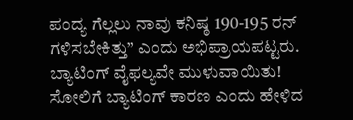ಪಂದ್ಯ ಗೆಲ್ಲಲು ನಾವು ಕನಿಷ್ಠ 190-195 ರನ್ ಗಳಿಸಬೇಕಿತ್ತು” ಎಂದು ಅಭಿಪ್ರಾಯಪಟ್ಟರು.
ಬ್ಯಾಟಿಂಗ್ ವೈಫಲ್ಯವೇ ಮುಳುವಾಯಿತು!
ಸೋಲಿಗೆ ಬ್ಯಾಟಿಂಗ್ ಕಾರಣ ಎಂದು ಹೇಳಿದ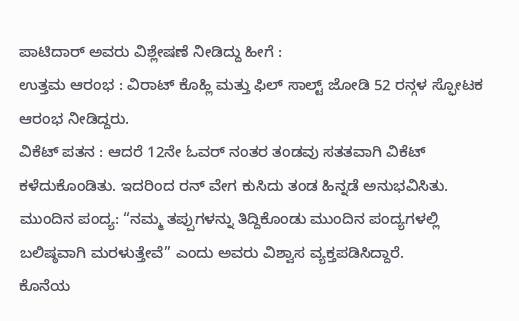ಪಾಟಿದಾರ್ ಅವರು ವಿಶ್ಲೇಷಣೆ ನೀಡಿದ್ದು ಹೀಗೆ :
ಉತ್ತಮ ಆರಂಭ : ವಿರಾಟ್ ಕೊಹ್ಲಿ ಮತ್ತು ಫಿಲ್ ಸಾಲ್ಟ್ ಜೋಡಿ 52 ರನ್ಗಳ ಸ್ಫೋಟಕ ಆರಂಭ ನೀಡಿದ್ದರು.
ವಿಕೆಟ್ ಪತನ : ಆದರೆ 12ನೇ ಓವರ್ ನಂತರ ತಂಡವು ಸತತವಾಗಿ ವಿಕೆಟ್ ಕಳೆದುಕೊಂಡಿತು. ಇದರಿಂದ ರನ್ ವೇಗ ಕುಸಿದು ತಂಡ ಹಿನ್ನಡೆ ಅನುಭವಿಸಿತು.
ಮುಂದಿನ ಪಂದ್ಯ: “ನಮ್ಮ ತಪ್ಪುಗಳನ್ನು ತಿದ್ದಿಕೊಂಡು ಮುಂದಿನ ಪಂದ್ಯಗಳಲ್ಲಿ ಬಲಿಷ್ಠವಾಗಿ ಮರಳುತ್ತೇವೆ” ಎಂದು ಅವರು ವಿಶ್ವಾಸ ವ್ಯಕ್ತಪಡಿಸಿದ್ದಾರೆ.
ಕೊನೆಯ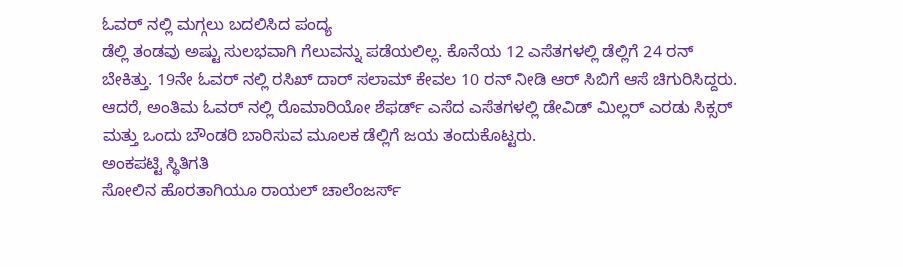ಓವರ್ ನಲ್ಲಿ ಮಗ್ಗಲು ಬದಲಿಸಿದ ಪಂದ್ಯ
ಡೆಲ್ಲಿ ತಂಡವು ಅಷ್ಟು ಸುಲಭವಾಗಿ ಗೆಲುವನ್ನು ಪಡೆಯಲಿಲ್ಲ. ಕೊನೆಯ 12 ಎಸೆತಗಳಲ್ಲಿ ಡೆಲ್ಲಿಗೆ 24 ರನ್ ಬೇಕಿತ್ತು. 19ನೇ ಓವರ್ ನಲ್ಲಿ ರಸಿಖ್ ದಾರ್ ಸಲಾಮ್ ಕೇವಲ 10 ರನ್ ನೀಡಿ ಆರ್ ಸಿಬಿಗೆ ಆಸೆ ಚಿಗುರಿಸಿದ್ದರು. ಆದರೆ, ಅಂತಿಮ ಓವರ್ ನಲ್ಲಿ ರೊಮಾರಿಯೋ ಶೆಫರ್ಡ್ ಎಸೆದ ಎಸೆತಗಳಲ್ಲಿ ಡೇವಿಡ್ ಮಿಲ್ಲರ್ ಎರಡು ಸಿಕ್ಸರ್ ಮತ್ತು ಒಂದು ಬೌಂಡರಿ ಬಾರಿಸುವ ಮೂಲಕ ಡೆಲ್ಲಿಗೆ ಜಯ ತಂದುಕೊಟ್ಟರು.
ಅಂಕಪಟ್ಟಿ ಸ್ಥಿತಿಗತಿ
ಸೋಲಿನ ಹೊರತಾಗಿಯೂ ರಾಯಲ್ ಚಾಲೆಂಜರ್ಸ್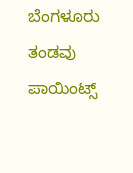ಬೆಂಗಳೂರು ತಂಡವು ಪಾಯಿಂಟ್ಸ್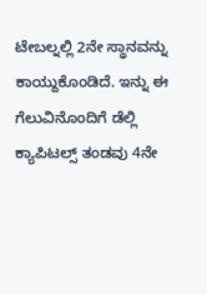ಟೇಬಲ್ನಲ್ಲಿ 2ನೇ ಸ್ಥಾನವನ್ನು ಕಾಯ್ದುಕೊಂಡಿದೆ. ಇನ್ನು ಈ ಗೆಲುವಿನೊಂದಿಗೆ ಡೆಲ್ಲಿ ಕ್ಯಾಪಿಟಲ್ಸ್ ತಂಡವು 4ನೇ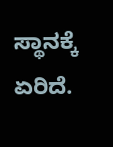ಸ್ಥಾನಕ್ಕೆ ಏರಿದೆ.